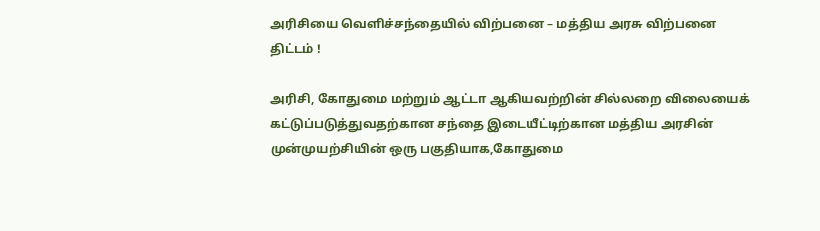அரிசியை வெளிச்சந்தையில் விற்பனை – மத்திய அரசு விற்பனை திட்டம் !

அரிசி, கோதுமை மற்றும் ஆட்டா ஆகியவற்றின் சில்லறை விலையைக் கட்டுப்படுத்துவதற்கான சந்தை இடையீட்டிற்கான மத்திய அரசின் முன்முயற்சியின் ஒரு பகுதியாக,கோதுமை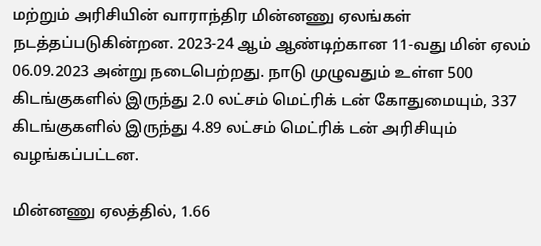மற்றும் அரிசியின் வாராந்திர மின்னணு ஏலங்கள் நடத்தப்படுகின்றன. 2023-24 ஆம் ஆண்டிற்கான 11-வது மின் ஏலம் 06.09.2023 அன்று நடைபெற்றது. நாடு முழுவதும் உள்ள 500 கிடங்குகளில் இருந்து 2.0 லட்சம் மெட்ரிக் டன் கோதுமையும், 337 கிடங்குகளில் இருந்து 4.89 லட்சம் மெட்ரிக் டன் அரிசியும் வழங்கப்பட்டன.

மின்னணு ஏலத்தில், 1.66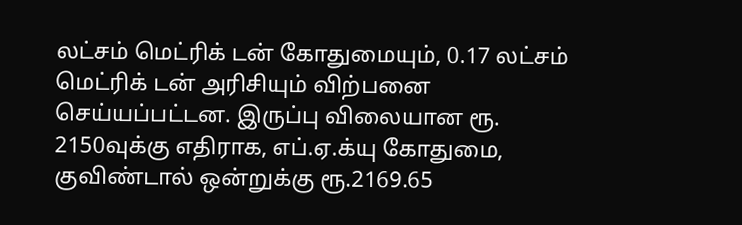லட்சம் மெட்ரிக் டன் கோதுமையும், 0.17 லட்சம் மெட்ரிக் டன் அரிசியும் விற்பனை செய்யப்பட்டன. இருப்பு விலையான ரூ. 2150வுக்கு எதிராக, எப்.ஏ.க்யு கோதுமை, குவிண்டால் ஒன்றுக்கு ரூ.2169.65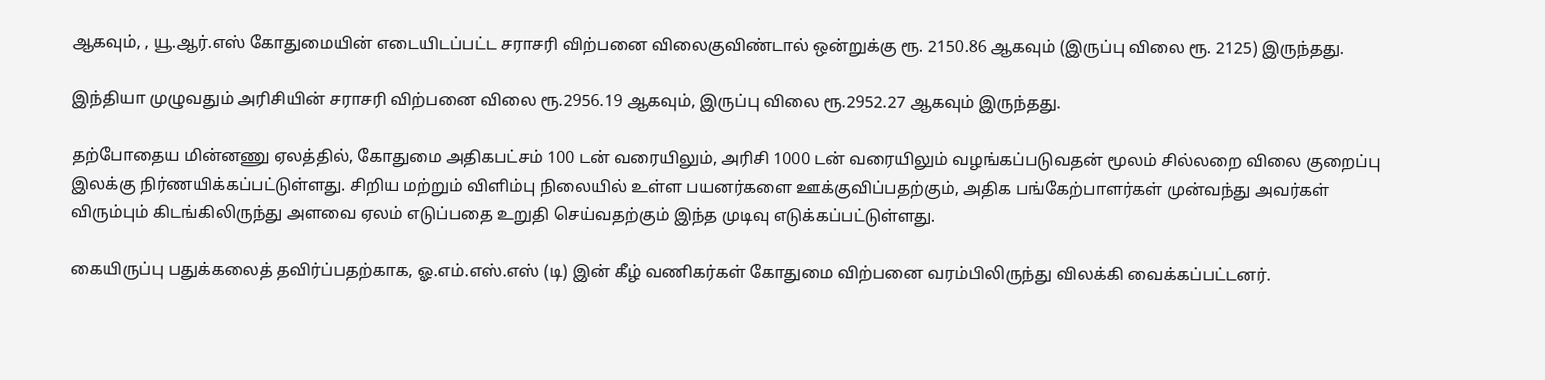ஆகவும், , யூ.ஆர்.எஸ் கோதுமையின் எடையிடப்பட்ட சராசரி விற்பனை விலைகுவிண்டால் ஒன்றுக்கு ரூ. 2150.86 ஆகவும் (இருப்பு விலை ரூ. 2125) இருந்தது.

இந்தியா முழுவதும் அரிசியின் சராசரி விற்பனை விலை ரூ.2956.19 ஆகவும், இருப்பு விலை ரூ.2952.27 ஆகவும் இருந்தது.

தற்போதைய மின்னணு ஏலத்தில், கோதுமை அதிகபட்சம் 100 டன் வரையிலும், அரிசி 1000 டன் வரையிலும் வழங்கப்படுவதன் மூலம் சில்லறை விலை குறைப்பு இலக்கு நிர்ணயிக்கப்பட்டுள்ளது. சிறிய மற்றும் விளிம்பு நிலையில் உள்ள பயனர்களை ஊக்குவிப்பதற்கும், அதிக பங்கேற்பாளர்கள் முன்வந்து அவர்கள் விரும்பும் கிடங்கிலிருந்து அளவை ஏலம் எடுப்பதை உறுதி செய்வதற்கும் இந்த முடிவு எடுக்கப்பட்டுள்ளது.

கையிருப்பு பதுக்கலைத் தவிர்ப்பதற்காக, ஓ.எம்.எஸ்.எஸ் (டி) இன் கீழ் வணிகர்கள் கோதுமை விற்பனை வரம்பிலிருந்து விலக்கி வைக்கப்பட்டனர்.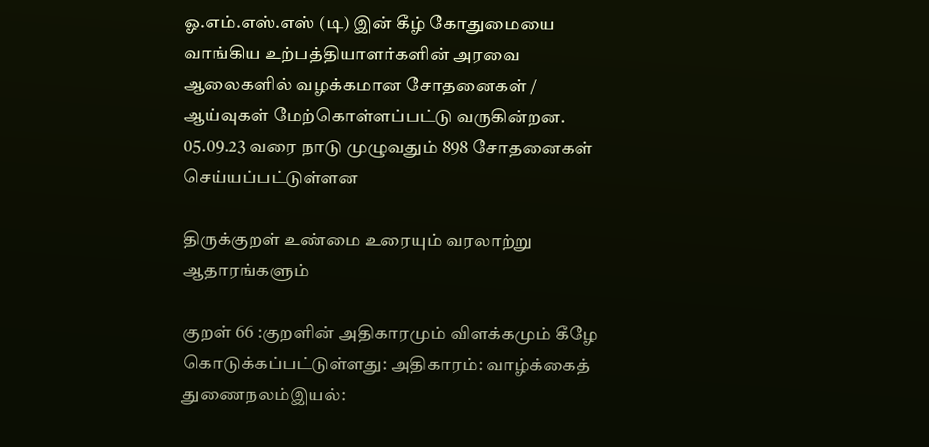ஓ.எம்.எஸ்.எஸ் (டி) இன் கீழ் கோதுமையை வாங்கிய உற்பத்தியாளர்களின் அரவை ஆலைகளில் வழக்கமான சோதனைகள் / ஆய்வுகள் மேற்கொள்ளப்பட்டு வருகின்றன. 05.09.23 வரை நாடு முழுவதும் 898 சோதனைகள் செய்யப்பட்டுள்ளன

திருக்குறள் உண்மை உரையும் வரலாற்று ஆதாரங்களும்

குறள் 66 :குறளின் அதிகாரமும் விளக்கமும் கீழே கொடுக்கப்பட்டுள்ளது: அதிகாரம்: வாழ்க்கைத் துணைநலம்இயல்: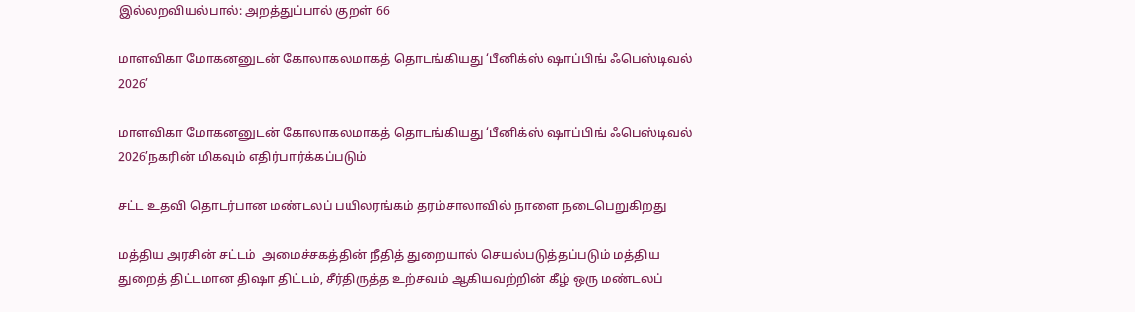இல்லறவியல்பால்: அறத்துப்பால் குறள் 66

மாளவிகா மோகனனுடன் கோலாகலமாகத் தொடங்கியது ‘பீனிக்ஸ் ஷாப்பிங் ஃபெஸ்டிவல் 2026’

மாளவிகா மோகனனுடன் கோலாகலமாகத் தொடங்கியது ‘பீனிக்ஸ் ஷாப்பிங் ஃபெஸ்டிவல் 2026’நகரின் மிகவும் எதிர்பார்க்கப்படும்

சட்ட உதவி தொடர்பான மண்டலப் பயிலரங்கம் தரம்சாலாவில் நாளை நடைபெறுகிறது

மத்திய அரசின் சட்டம்  அமைச்சகத்தின் நீதித் துறையால் செயல்படுத்தப்படும் மத்திய துறைத் திட்டமான திஷா திட்டம், சீர்திருத்த உற்சவம் ஆகியவற்றின் கீழ் ஒரு மண்டலப்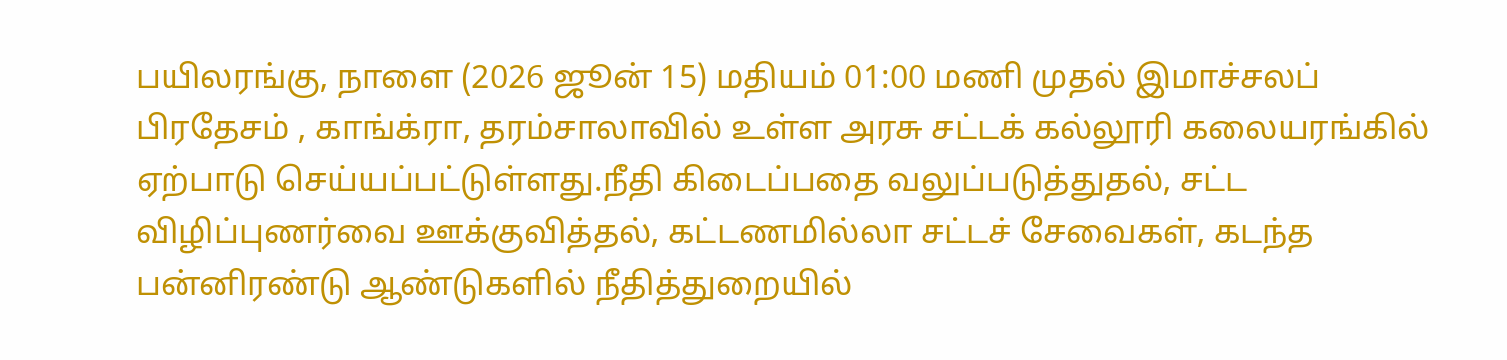பயிலரங்கு, நாளை (2026 ஜூன் 15) மதியம் 01:00 மணி முதல் இமாச்சலப் பிரதேசம் , காங்க்ரா, தரம்சாலாவில் உள்ள அரசு சட்டக் கல்லூரி கலையரங்கில் ஏற்பாடு செய்யப்பட்டுள்ளது.நீதி கிடைப்பதை வலுப்படுத்துதல், சட்ட விழிப்புணர்வை ஊக்குவித்தல், கட்டணமில்லா சட்டச் சேவைகள், கடந்த பன்னிரண்டு ஆண்டுகளில் நீதித்துறையில்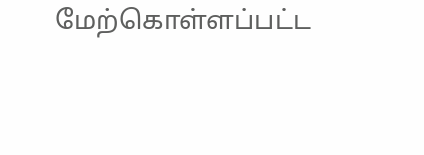மேற்கொள்ளப்பட்ட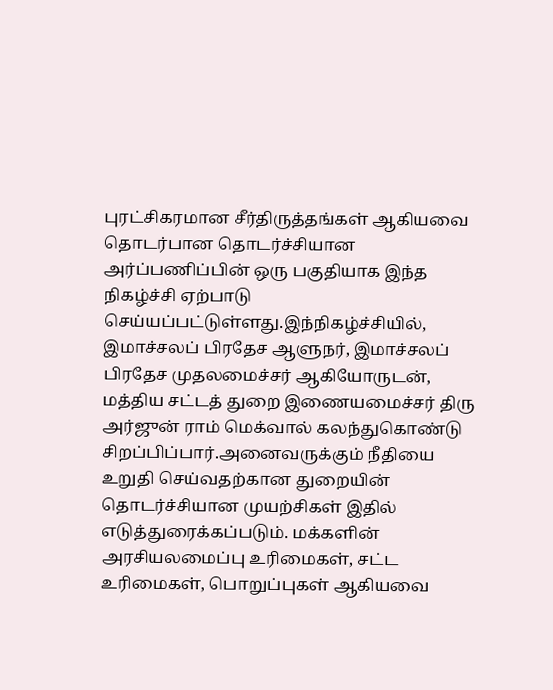புரட்சிகரமான சீர்திருத்தங்கள் ஆகியவை தொடர்பான தொடர்ச்சியான அர்ப்பணிப்பின் ஒரு பகுதியாக இந்த நிகழ்ச்சி ஏற்பாடு செய்யப்பட்டுள்ளது.இந்நிகழ்ச்சியில், இமாச்சலப் பிரதேச ஆளுநர், இமாச்சலப் பிரதேச முதலமைச்சர் ஆகியோருடன், மத்திய சட்டத் துறை இணையமைச்சர் திரு அர்ஜுன் ராம் மெக்வால் கலந்துகொண்டு சிறப்பிப்பார்.அனைவருக்கும் நீதியை உறுதி செய்வதற்கான துறையின் தொடர்ச்சியான முயற்சிகள் இதில் எடுத்துரைக்கப்படும். மக்களின் அரசியலமைப்பு உரிமைகள், சட்ட உரிமைகள், பொறுப்புகள் ஆகியவை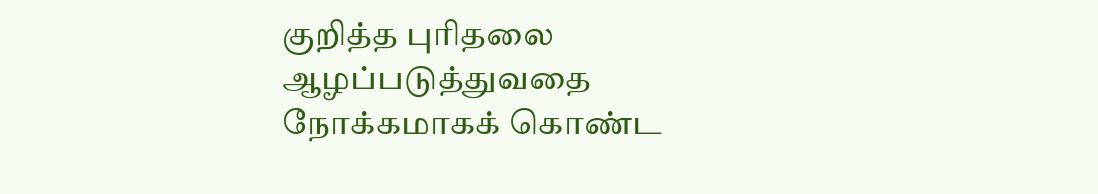குறித்த புரிதலை ஆழப்படுத்துவதை நோக்கமாகக் கொண்ட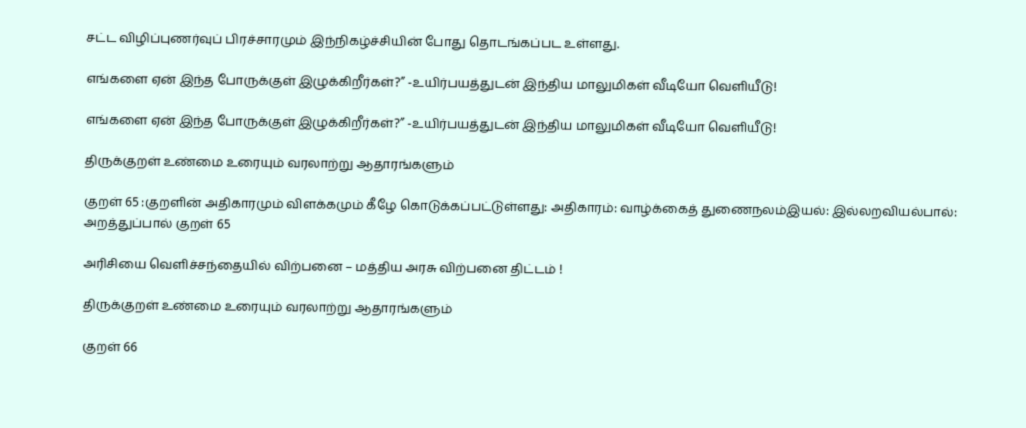சட்ட விழிப்புணர்வுப் பிரச்சாரமும் இந்நிகழ்ச்சியின் போது தொடங்கப்பட உள்ளது.

எங்களை ஏன் இந்த போருக்குள் இழுக்கிறீர்கள்?” -உயிர்பயத்துடன் இந்திய மாலுமிகள் வீடியோ வெளியீடு!

எங்களை ஏன் இந்த போருக்குள் இழுக்கிறீர்கள்?” -உயிர்பயத்துடன் இந்திய மாலுமிகள் வீடியோ வெளியீடு!

திருக்குறள் உண்மை உரையும் வரலாற்று ஆதாரங்களும்

குறள் 65 :குறளின் அதிகாரமும் விளக்கமும் கீழே கொடுக்கப்பட்டுள்ளது: அதிகாரம்: வாழ்க்கைத் துணைநலம்இயல்: இல்லறவியல்பால்: அறத்துப்பால் குறள் 65

அரிசியை வெளிச்சந்தையில் விற்பனை – மத்திய அரசு விற்பனை திட்டம் !

திருக்குறள் உண்மை உரையும் வரலாற்று ஆதாரங்களும்

குறள் 66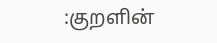:குறளின்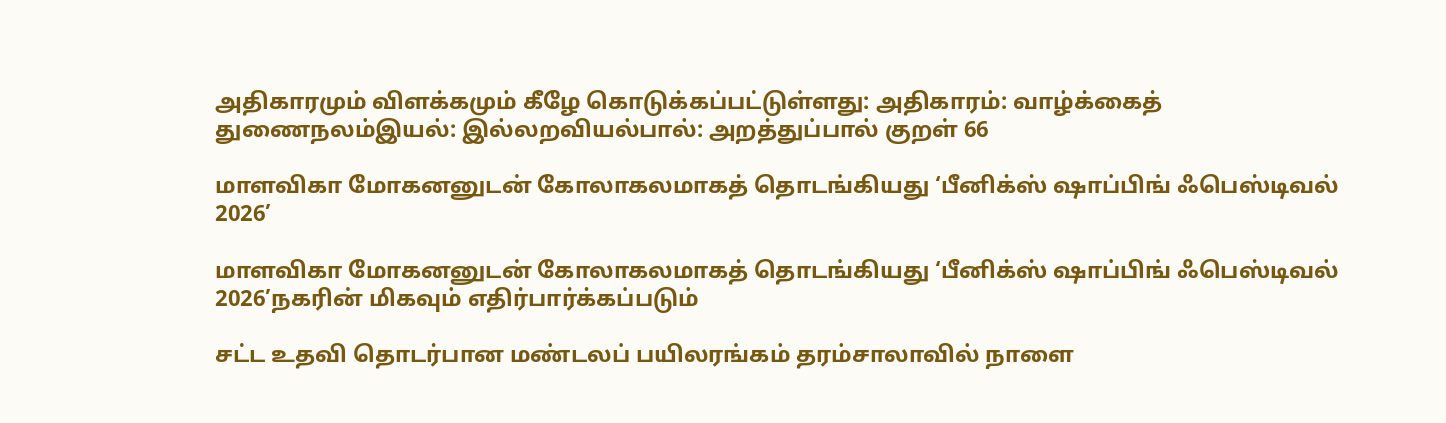அதிகாரமும் விளக்கமும் கீழே கொடுக்கப்பட்டுள்ளது: அதிகாரம்: வாழ்க்கைத் துணைநலம்இயல்: இல்லறவியல்பால்: அறத்துப்பால் குறள் 66

மாளவிகா மோகனனுடன் கோலாகலமாகத் தொடங்கியது ‘பீனிக்ஸ் ஷாப்பிங் ஃபெஸ்டிவல் 2026’

மாளவிகா மோகனனுடன் கோலாகலமாகத் தொடங்கியது ‘பீனிக்ஸ் ஷாப்பிங் ஃபெஸ்டிவல் 2026’நகரின் மிகவும் எதிர்பார்க்கப்படும்

சட்ட உதவி தொடர்பான மண்டலப் பயிலரங்கம் தரம்சாலாவில் நாளை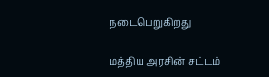நடைபெறுகிறது

மத்திய அரசின் சட்டம்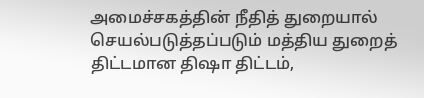அமைச்சகத்தின் நீதித் துறையால் செயல்படுத்தப்படும் மத்திய துறைத் திட்டமான திஷா திட்டம்,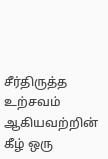சீர்திருத்த உற்சவம் ஆகியவற்றின் கீழ் ஒரு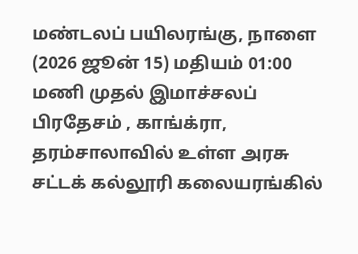மண்டலப் பயிலரங்கு, நாளை (2026 ஜூன் 15) மதியம் 01:00 மணி முதல் இமாச்சலப் பிரதேசம் , காங்க்ரா, தரம்சாலாவில் உள்ள அரசு சட்டக் கல்லூரி கலையரங்கில்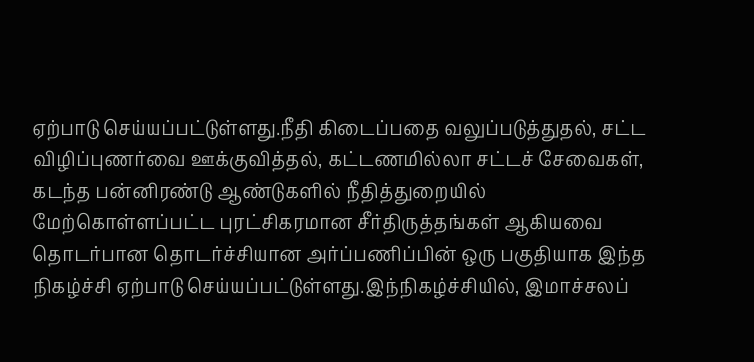ஏற்பாடு செய்யப்பட்டுள்ளது.நீதி கிடைப்பதை வலுப்படுத்துதல், சட்ட விழிப்புணர்வை ஊக்குவித்தல், கட்டணமில்லா சட்டச் சேவைகள், கடந்த பன்னிரண்டு ஆண்டுகளில் நீதித்துறையில் மேற்கொள்ளப்பட்ட புரட்சிகரமான சீர்திருத்தங்கள் ஆகியவை தொடர்பான தொடர்ச்சியான அர்ப்பணிப்பின் ஒரு பகுதியாக இந்த நிகழ்ச்சி ஏற்பாடு செய்யப்பட்டுள்ளது.இந்நிகழ்ச்சியில், இமாச்சலப்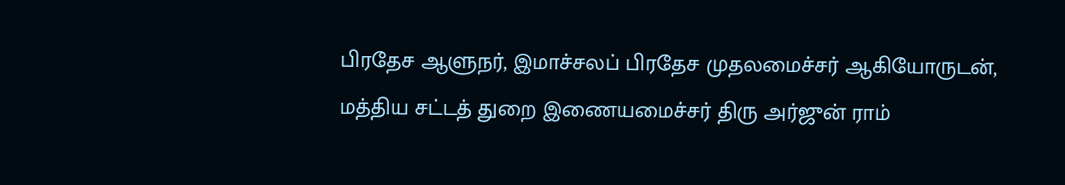பிரதேச ஆளுநர், இமாச்சலப் பிரதேச முதலமைச்சர் ஆகியோருடன், மத்திய சட்டத் துறை இணையமைச்சர் திரு அர்ஜுன் ராம்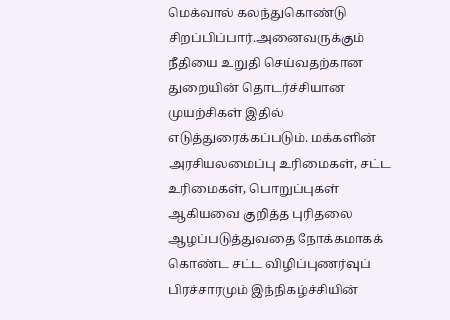மெக்வால் கலந்துகொண்டு சிறப்பிப்பார்.அனைவருக்கும் நீதியை உறுதி செய்வதற்கான துறையின் தொடர்ச்சியான முயற்சிகள் இதில் எடுத்துரைக்கப்படும். மக்களின் அரசியலமைப்பு உரிமைகள், சட்ட உரிமைகள், பொறுப்புகள் ஆகியவை குறித்த புரிதலை ஆழப்படுத்துவதை நோக்கமாகக் கொண்ட சட்ட விழிப்புணர்வுப் பிரச்சாரமும் இந்நிகழ்ச்சியின்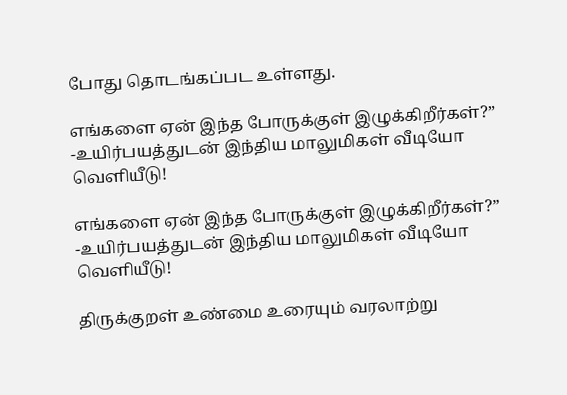போது தொடங்கப்பட உள்ளது.

எங்களை ஏன் இந்த போருக்குள் இழுக்கிறீர்கள்?” -உயிர்பயத்துடன் இந்திய மாலுமிகள் வீடியோ வெளியீடு!

எங்களை ஏன் இந்த போருக்குள் இழுக்கிறீர்கள்?” -உயிர்பயத்துடன் இந்திய மாலுமிகள் வீடியோ வெளியீடு!

திருக்குறள் உண்மை உரையும் வரலாற்று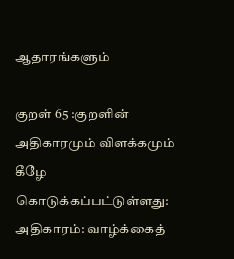ஆதாரங்களும்

குறள் 65 :குறளின் அதிகாரமும் விளக்கமும் கீழே கொடுக்கப்பட்டுள்ளது: அதிகாரம்: வாழ்க்கைத்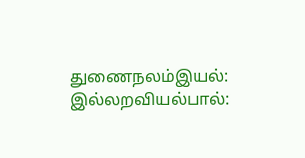துணைநலம்இயல்: இல்லறவியல்பால்: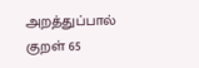அறத்துப்பால் குறள் 65